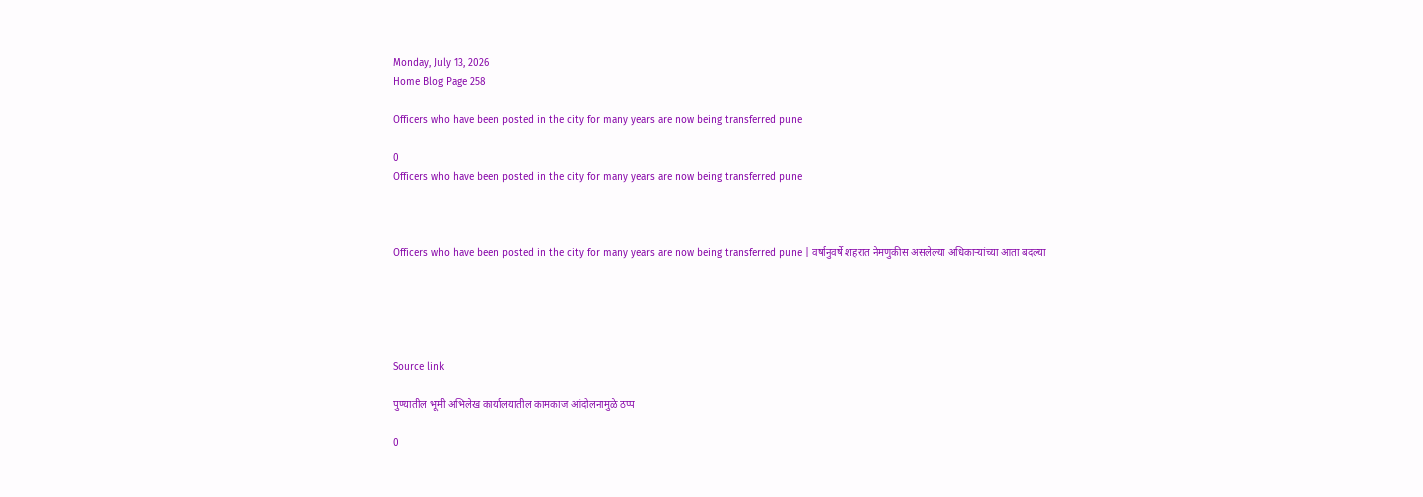Monday, July 13, 2026
Home Blog Page 258

Officers who have been posted in the city for many years are now being transferred pune

0
Officers who have been posted in the city for many years are now being transferred pune



Officers who have been posted in the city for many years are now being transferred pune | वर्षानुवर्षे शहरात नेमणुकीस असलेल्या अधिकाऱ्यांच्या आता बदल्या





Source link

पुण्यातील भूमी अभिलेख कार्यालयातील कामकाज आंदोलनामुळे ठप्प

0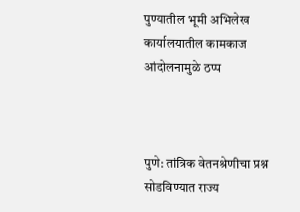पुण्यातील भूमी अभिलेख कार्यालयातील कामकाज आंदोलनामुळे ठप्प



पुणे: तांत्रिक वेतनश्रेणीचा प्रश्न सोडविण्यात राज्य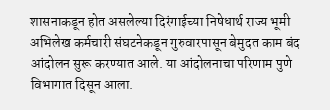शासनाकडून होत असलेल्या दिरंगाईच्या निषेधार्थ राज्य भूमी अभिलेख कर्मचारी संघटनेकडून गुरुवारपासून बेमुदत काम बंद आंदोलन सुरू करण्यात आले. या आंदोलनाचा परिणाम पुणे विभागात दिसून आला.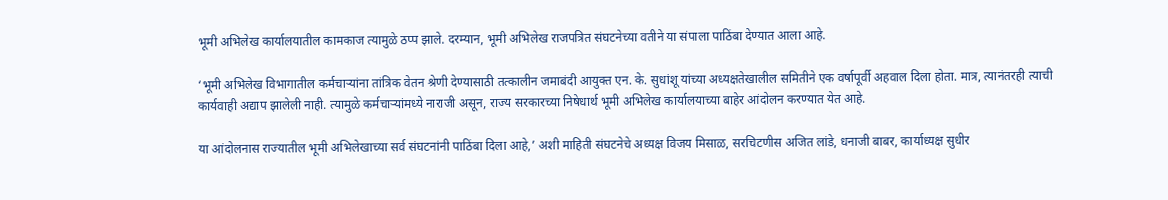भूमी अभिलेख कार्यालयातील कामकाज त्यामुळे ठप्प झाले. दरम्यान, भूमी अभिलेख राजपत्रित संघटनेच्या वतीने या संपाला पाठिंबा देण्यात आला आहे.

‘भूमी अभिलेख विभागातील कर्मचाऱ्यांना तांत्रिक वेतन श्रेणी देण्यासाठी तत्कालीन जमाबंदी आयुक्त एन. के. सुधांशू यांच्या अध्यक्षतेखालील समितीने एक वर्षापूर्वी अहवाल दिला होता. मात्र, त्यानंतरही त्याची कार्यवाही अद्याप झालेली नाही. त्यामुळे कर्मचाऱ्यांमध्ये नाराजी असून, राज्य सरकारच्या निषेधार्थ भूमी अभिलेख कार्यालयाच्या बाहेर आंदोलन करण्यात येत आहे.

या आंदोलनास राज्यातील भूमी अभिलेखाच्या सर्व संघटनांनी पाठिंबा दिला आहे,’ अशी माहिती संघटनेचे अध्यक्ष विजय मिसाळ, सरचिटणीस अजित लांडे, धनाजी बाबर, कार्याध्यक्ष सुधीर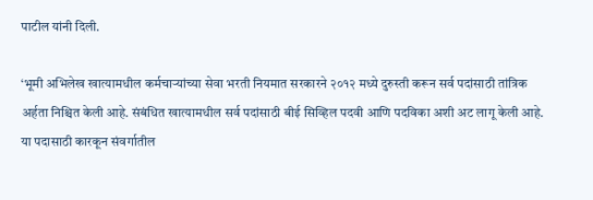पाटील यांनी दिली.

‘भूमी अभिलेख खात्यामधील कर्मचाऱ्यांच्या सेवा भरती नियमात सरकारने २०१२ मध्ये दुरुस्ती करून सर्व पदांसाठी तांत्रिक अर्हता निश्चित केली आहे. संबंधित खात्यामधील सर्व पदांसाठी बीई सिव्हिल पदवी आणि पदविका अशी अट लागू केली आहे. या पदासाठी कारकून संवर्गातील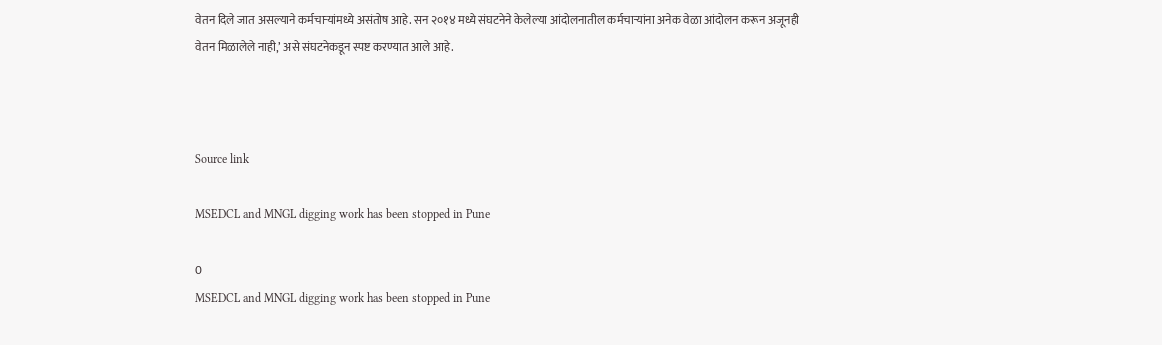वेतन दिले जात असल्याने कर्मचाऱ्यांमध्ये असंतोष आहे. सन २०१४ मध्ये संघटनेने केलेल्या आंदोलनातील कर्मचाऱ्यांना अनेक वेळा आंदोलन करून अजूनही वेतन मिळालेले नाही,’ असे संघटनेकडून स्पष्ट करण्यात आले आहे.



Source link

MSEDCL and MNGL digging work has been stopped in Pune

0
MSEDCL and MNGL digging work has been stopped in Pune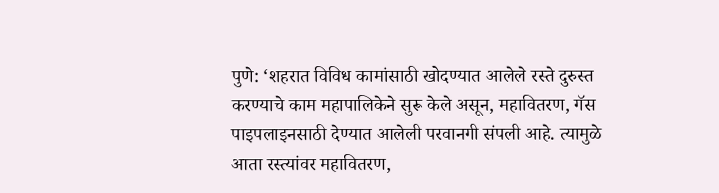पुणे: ‘शहरात विविध कामांसाठी खोदण्यात आलेले रस्ते दुरुस्त करण्याचे काम महापालिकेने सुरू केले असून, महावितरण, गॅस पाइपलाइनसाठी देण्यात आलेली परवानगी संपली आहे. त्यामुळे आता रस्त्यांवर महावितरण,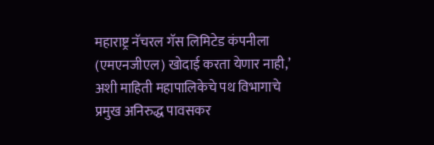महाराष्ट्र नॅचरल गॅस लिमिटेड कंपनीला (एमएनजीएल) खोदाई करता येणार नाही,’ अशी माहिती महापालिकेचे पथ विभागाचे प्रमुख अनिरुद्ध पावसकर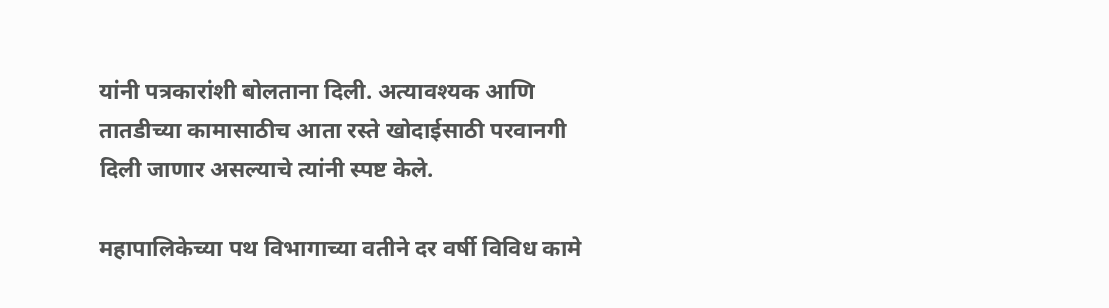यांनी पत्रकारांशी बोलताना दिली. अत्यावश्यक आणि तातडीच्या कामासाठीच आता रस्ते खोदाईसाठी परवानगी दिली जाणार असल्याचे त्यांनी स्पष्ट केले.

महापालिकेच्या पथ विभागाच्या वतीने दर वर्षी विविध कामे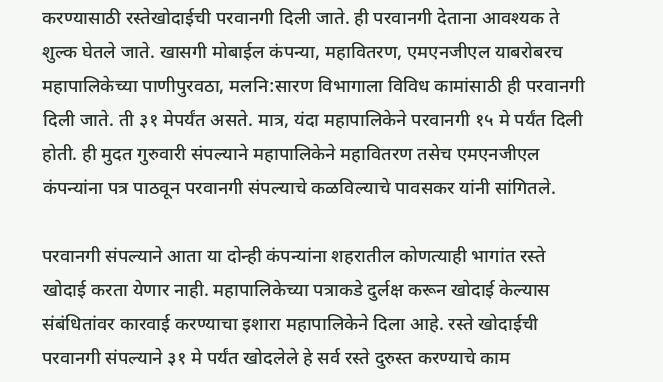करण्यासाठी रस्तेखोदाईची परवानगी दिली जाते. ही परवानगी देताना आवश्यक ते शुल्क घेतले जाते. खासगी मोबाईल कंपन्या, महावितरण, एमएनजीएल याबरोबरच महापालिकेच्या पाणीपुरवठा, मलनि:सारण विभागाला विविध कामांसाठी ही परवानगी दिली जाते. ती ३१ मेपर्यंत असते. मात्र, यंदा महापालिकेने परवानगी १५ मे पर्यंत दिली होती. ही मुदत गुरुवारी संपल्याने महापालिकेने महावितरण तसेच एमएनजीएल कंपन्यांना पत्र पाठवून परवानगी संपल्याचे कळविल्याचे पावसकर यांनी सांगितले.

परवानगी संपल्याने आता या दोन्ही कंपन्यांना शहरातील कोणत्याही भागांत रस्ते खोदाई करता येणार नाही. महापालिकेच्या पत्राकडे दुर्लक्ष करून खोदाई केल्यास संबंधितांवर कारवाई करण्याचा इशारा महापालिकेने दिला आहे. रस्ते खोदाईची परवानगी संपल्याने ३१ मे पर्यंत खोदलेले हे सर्व रस्ते दुरुस्त करण्याचे काम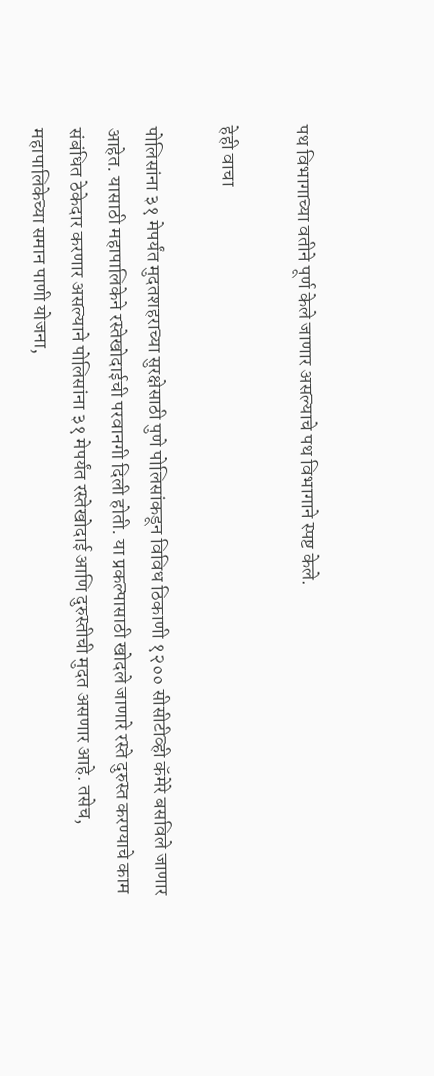पथ विभागाच्या वतीने पूर्ण केले जाणार असल्याचे पथ विभागाने स्पष्ट केले.

हेही वाचा

पोलिसांना ३१ मेपर्यंत मुदतशहराच्या सुरक्षेसाठी पुणे पोलिसांकडून विविध ठिकाणी १२०० सीसीटीव्ही कॅमेरे बसविले जाणार आहेत. यासाठी महापालिकेने रस्तेखोदाईची परवानगी दिली होती. या प्रकल्पासाठी खोदले जाणारे रस्ते दुरुस्त करण्याचे काम संबंधित ठेकेदार करणार असल्याने पोलिसांना ३१ मेपर्यंत रस्तेखोदाई आणि दुरुस्तीची मुदत असणार आहे. तसेच, महापालिकेच्या समान पाणी योजना,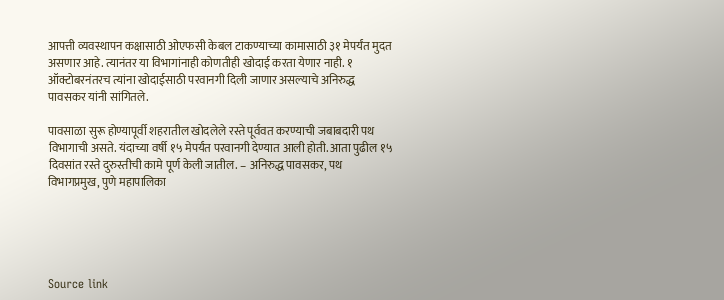आपत्ती व्यवस्थापन कक्षासाठी ओएफसी केबल टाकण्याच्या कामासाठी ३१ मेपर्यंत मुदत असणार आहे. त्यानंतर या विभागांनाही कोणतीही खोदाई करता येणार नाही. १ ऑक्टोबरनंतरच त्यांना खोदाईसाठी परवानगी दिली जाणार असल्याचे अनिरुद्ध पावसकर यांनी सांगितले.

पावसाळा सुरू होण्यापूर्वी शहरातील खोदलेले रस्ते पूर्ववत करण्याची जबाबदारी पथ विभागाची असते. यंदाच्या वर्षी १५ मेपर्यंत परवानगी देण्यात आली होती. आता पुढील १५ दिवसांत रस्ते दुरुस्तीची कामे पूर्ण केली जातील. – अनिरुद्ध पावसकर, पथ विभागप्रमुख, पुणे महापालिका





Source link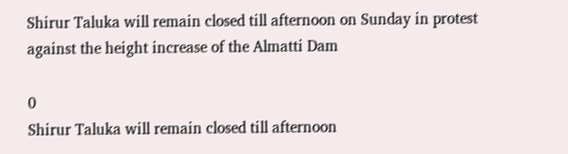Shirur Taluka will remain closed till afternoon on Sunday in protest against the height increase of the Almatti Dam

0
Shirur Taluka will remain closed till afternoon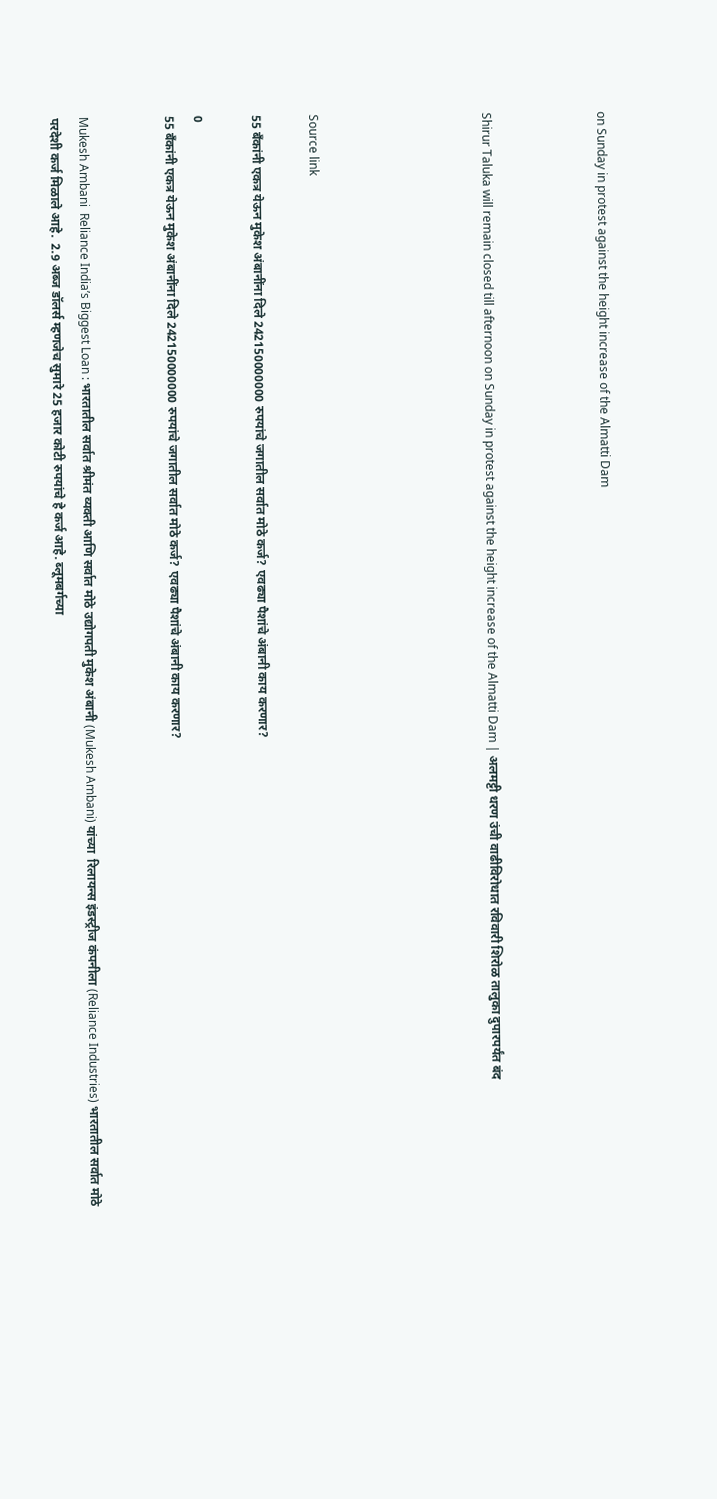on Sunday in protest against the height increase of the Almatti Dam



Shirur Taluka will remain closed till afternoon on Sunday in protest against the height increase of the Almatti Dam | अलमट्टी धरण उंची वाढीविरोधात रविवारी शिरोळ तालुका दुपारपर्यंत बंद





Source link

55 बँकांनी एकत्र येऊन मुकेश अंबानींना दिले 242150000000 रुपयांचे जगातील सर्वात मोठे कर्ज? एवढ्या पैशांचे अंबानी काय करणार?

0
55 बँकांनी एकत्र येऊन मुकेश अंबानींना दिले 242150000000 रुपयांचे जगातील सर्वात मोठे कर्ज? एवढ्या पैशांचे अंबानी काय करणार?


Mukesh Ambani  Reliance India’s Biggest Loan : भारतातील सर्वात श्रीमंत व्यक्ती आणि सर्वात मोठे उद्योगपती मुकेश अंबानी (Mukesh Ambani) यांच्या  रिलायन्स इंडस्ट्रीज कंपनीला (Reliance Industries) भारतातील सर्वात मोठे परदेशी कर्ज मिळाले आहे.  2.9 अब्ज डॉलर्स म्हणजेच सुमारे 25 हजार कोटी रुपयांचे हे कर्ज आहे. ब्लूमबर्गच्या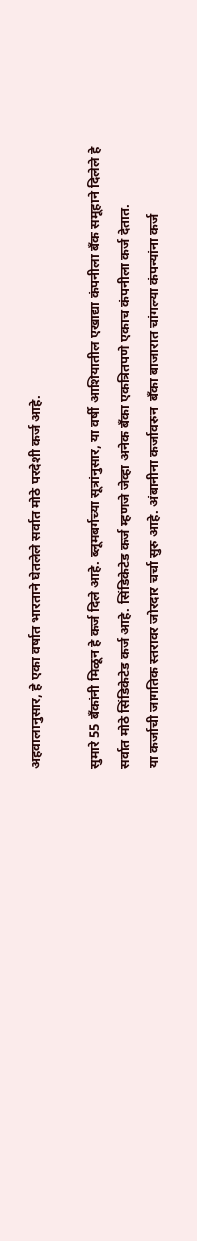अहवालानुसार, हे एका वर्षात भारताने घेतलेले सर्वात मोठे परदेशी कर्ज आहे.

सुमारे 55 बँकांनी मिळून हे कर्ज दिले आहे. ब्लूमबर्गच्या सूत्रांनुसार, या वर्षी आशियातील एखाद्या कंपनीला बँक समूहाने दिलेले हे सर्वात मोठे सिंडिकेटेड कर्ज आहे. सिंडिकेटेड कर्ज म्हणजे जेव्हा अनेक बँका एकत्रितपणे एकाच कंपनीला कर्ज देतात.
या कर्जाची जागतिक स्तरावर जोरदार चर्चा सुरु आहे. अंबानीना कर्जावरुन  बँका बाजारात चांगल्या कंपन्यांना कर्ज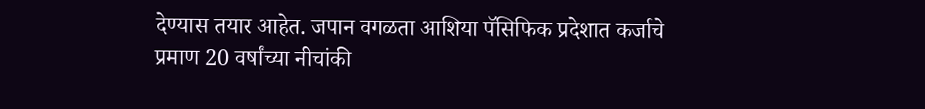देण्यास तयार आहेत. जपान वगळता आशिया पॅसिफिक प्रदेशात कर्जाचे प्रमाण 20 वर्षांच्या नीचांकी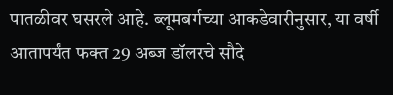पातळीवर घसरले आहे. ब्लूमबर्गच्या आकडेवारीनुसार, या वर्षी आतापर्यंत फक्त 29 अब्ज डॉलरचे सौदे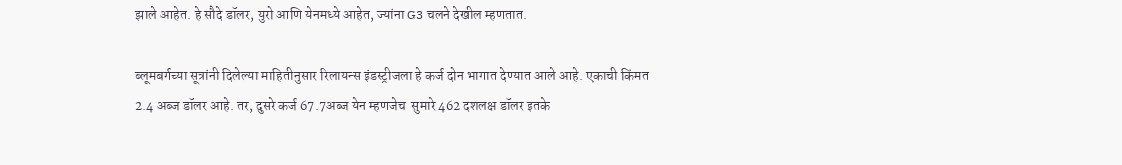झाले आहेत. हे सौदे डॉलर, युरो आणि येनमध्ये आहेत, ज्यांना G3 चलने देखील म्हणतात.

ब्लूमबर्गच्या सूत्रांनी दिलेल्या माहितीनुसार रिलायन्स इंडस्ट्रीजला हे कर्ज दोन भागात देण्यात आले आहे. एकाची किंमत 2.4 अब्ज डॉलर आहे. तर, दुसरे कर्ज 67.7अब्ज येन म्हणजेच  सुमारे 462 दशलक्ष डॉलर इतके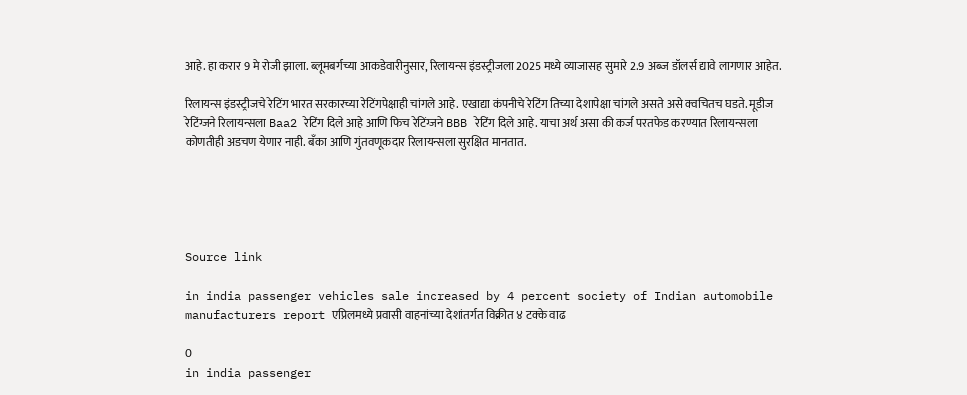आहे. हा करार 9 मे रोजी झाला. ब्लूमबर्गच्या आकडेवारीनुसार, रिलायन्स इंडस्ट्रीजला 2025 मध्ये व्याजासह सुमारे 2.9 अब्ज डॉलर्स द्यावे लागणार आहेत.

रिलायन्स इंडस्ट्रीजचे रेटिंग भारत सरकारच्या रेटिंगपेक्षाही चांगले आहे. एखाद्या कंपनीचे रेटिंग तिच्या देशापेक्षा चांगले असते असे क्वचितच घडते. मूडीज रेटिंग्जने रिलायन्सला Baa2 रेटिंग दिले आहे आणि फिच रेटिंग्जने BBB रेटिंग दिले आहे. याचा अर्थ असा की कर्ज परतफेड करण्यात रिलायन्सला कोणतीही अडचण येणार नाही. बँका आणि गुंतवणूकदार रिलायन्सला सुरक्षित मानतात.





Source link

in india passenger vehicles sale increased by 4 percent society of Indian automobile manufacturers report एप्रिलमध्ये प्रवासी वाहनांच्या देशांतर्गत विक्रीत ४ टक्के वाढ

0
in india passenger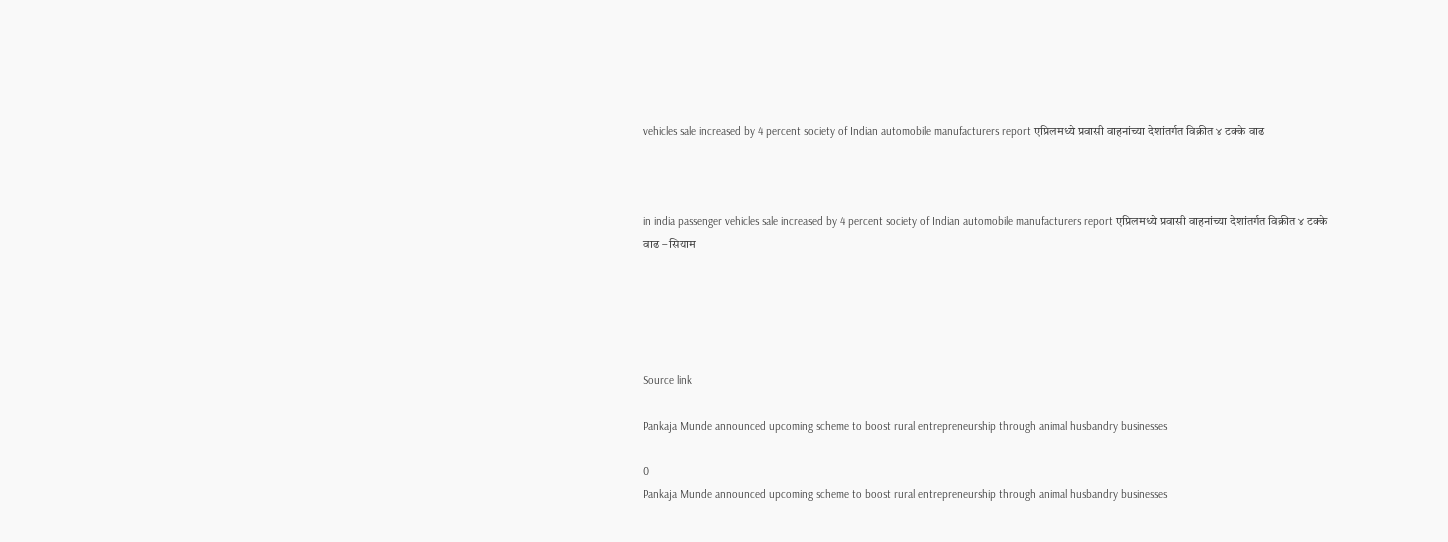vehicles sale increased by 4 percent society of Indian automobile manufacturers report एप्रिलमध्ये प्रवासी वाहनांच्या देशांतर्गत विक्रीत ४ टक्के वाढ



in india passenger vehicles sale increased by 4 percent society of Indian automobile manufacturers report एप्रिलमध्ये प्रवासी वाहनांच्या देशांतर्गत विक्रीत ४ टक्के वाढ – सियाम





Source link

Pankaja Munde announced upcoming scheme to boost rural entrepreneurship through animal husbandry businesses

0
Pankaja Munde announced upcoming scheme to boost rural entrepreneurship through animal husbandry businesses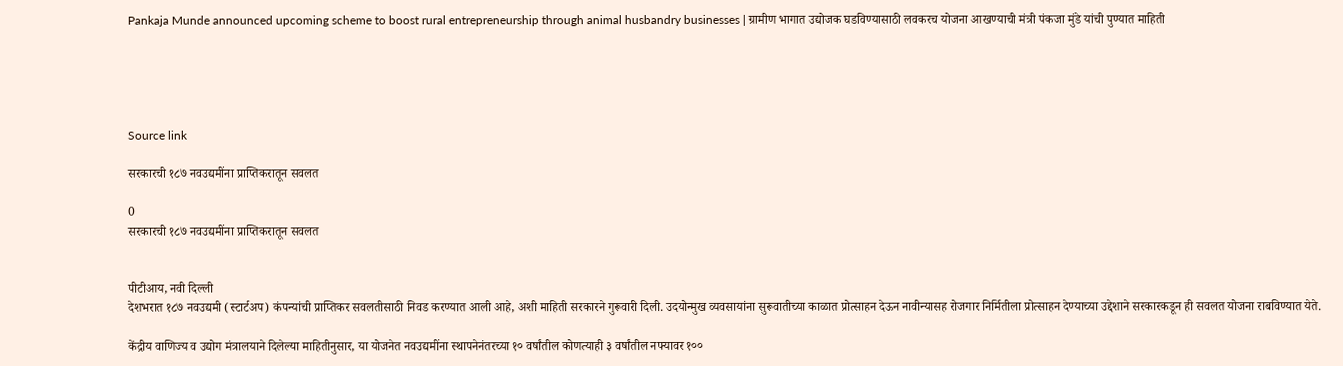Pankaja Munde announced upcoming scheme to boost rural entrepreneurship through animal husbandry businesses | ग्रामीण भागात उद्योजक घडविण्यासाठी लवकरच योजना आखण्याची मंत्री पंकजा मुंडे यांची पुण्यात माहिती





Source link

सरकारची १८७ नवउद्यमींना प्राप्तिकरातून सवलत

0
सरकारची १८७ नवउद्यमींना प्राप्तिकरातून सवलत


पीटीआय, नवी दिल्ली
देशभरात १८७ नवउद्यमी (स्टार्टअप) कंपन्यांची प्राप्तिकर सवलतीसाठी निवड करण्यात आली आहे, अशी माहिती सरकारने गुरूवारी दिली. उदयोन्मुख व्यवसायांना सुरूवातीच्या काळात प्रोत्साहन देऊन नावीन्यासह रोजगार निर्मितीला प्रोत्साहन देण्याच्या उद्देशाने सरकारकडून ही सवलत योजना राबविण्यात येते.

केंद्रीय वाणिज्य व उद्योग मंत्रालयाने दिलेल्या माहितीनुसार, या योजनेत नवउद्यमींना स्थापनेनंतरच्या १० वर्षांतील कोणत्याही ३ वर्षांतील नफ्यावर १००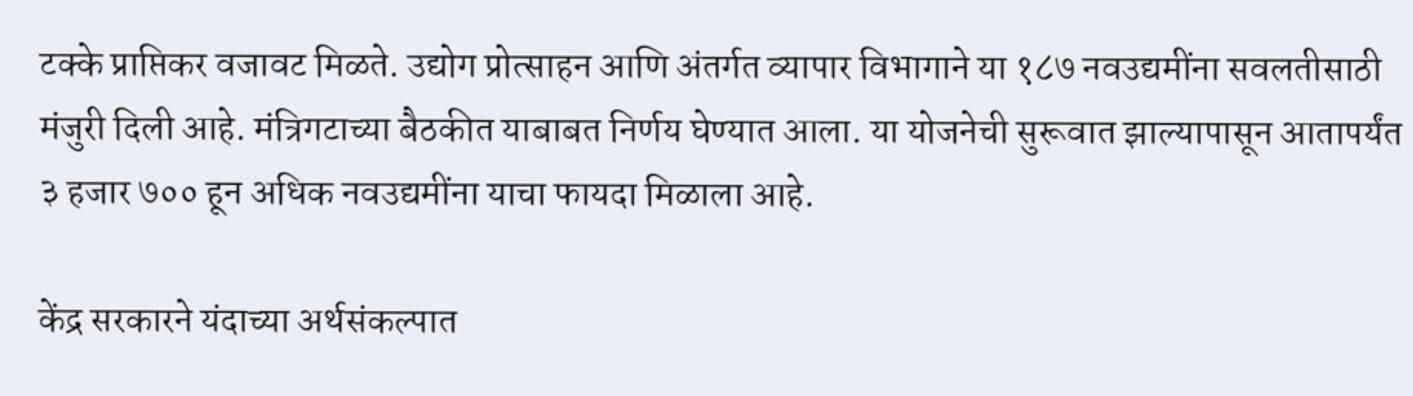टक्के प्राप्तिकर वजावट मिळते. उद्योग प्रोत्साहन आणि अंतर्गत व्यापार विभागाने या १८७ नवउद्यमींना सवलतीसाठी मंजुरी दिली आहे. मंत्रिगटाच्या बैठकीत याबाबत निर्णय घेण्यात आला. या योजनेची सुरूवात झाल्यापासून आतापर्यंत ३ हजार ७०० हून अधिक नवउद्यमींना याचा फायदा मिळाला आहे.

केंद्र सरकारने यंदाच्या अर्थसंकल्पात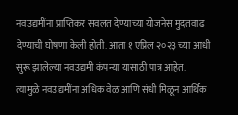नवउद्यमींना प्राप्तिकर सवलत देण्याच्या योजनेस मुदतवाढ देण्याची घोषणा केली होती. आता १ एप्रिल २०२३ च्या आधी सुरू झालेल्या नवउद्यमी कंपन्या यासाठी पात्र आहेत. त्यामुळे नवउद्यमींना अधिक वेळ आणि संधी मिळून आर्थिक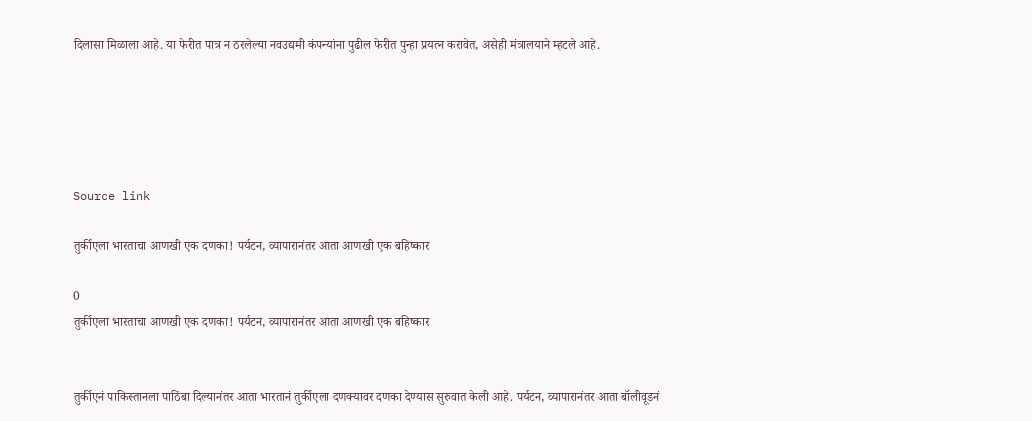दिलासा मिळाला आहे. या फेरीत पात्र न ठरलेल्या नवउद्यमी कंपन्यांना पुढील फेरीत पुन्हा प्रयत्न करावेत, असेही मंत्रालयाने म्हटले आहे.





Source link

तुर्कीएला भारताचा आणखी एक दणका! पर्यटन, व्यापारानंतर आता आणखी एक बहिष्कार

0
तुर्कीएला भारताचा आणखी एक दणका! पर्यटन, व्यापारानंतर आता आणखी एक बहिष्कार


तुर्कीएनं पाकिस्तानला पाठिंबा दिल्यानंतर आता भारतानं तुर्कीएला दणक्यावर दणका देण्यास सुरुवात केली आहे. पर्यटन, व्यापारानंतर आता बॉलीवूडनं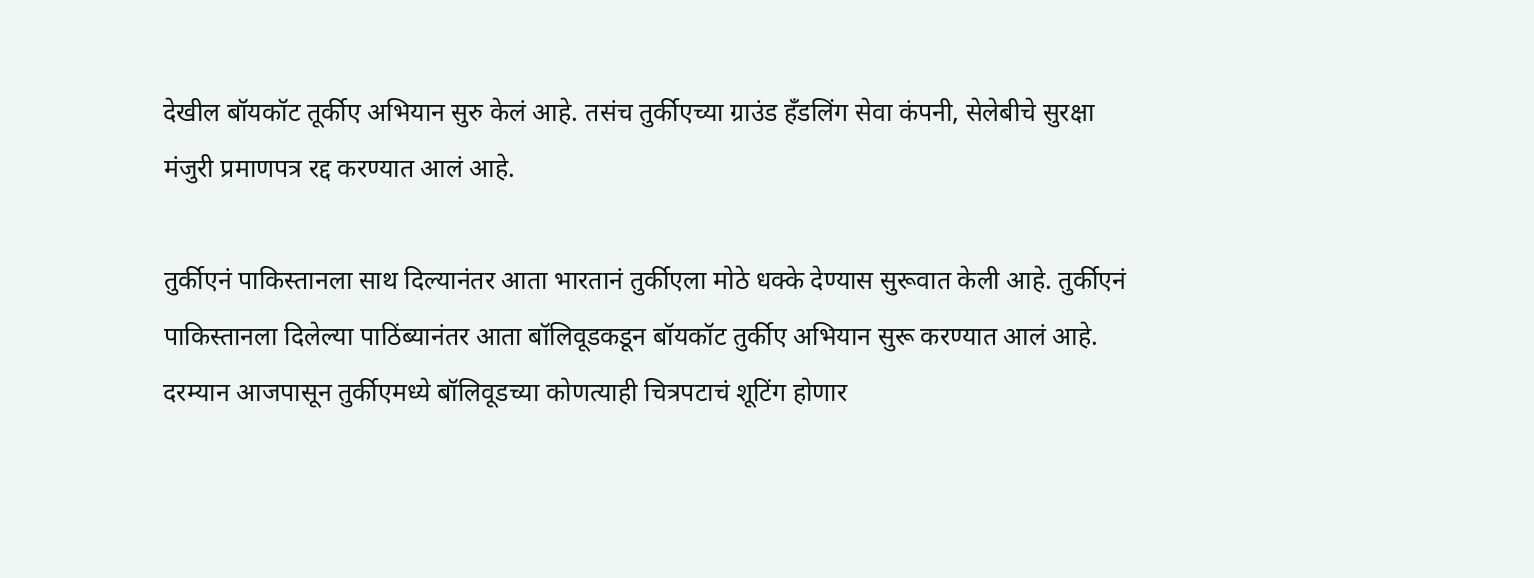देखील बॉयकॉट तूर्कीए अभियान सुरु केलं आहे. तसंच तुर्कीएच्या ग्राउंड हँडलिंग सेवा कंपनी, सेलेबीचे सुरक्षा मंजुरी प्रमाणपत्र रद्द करण्यात आलं आहे.

तुर्कीएनं पाकिस्तानला साथ दिल्यानंतर आता भारतानं तुर्कीएला मोठे धक्के देण्यास सुरूवात केली आहे. तुर्कीएनं पाकिस्तानला दिलेल्या पाठिंब्यानंतर आता बॉलिवूडकडून बॉयकॉट तुर्कीए अभियान सुरू करण्यात आलं आहे. दरम्यान आजपासून तुर्कीएमध्ये बॉलिवूडच्या कोणत्याही चित्रपटाचं शूटिंग होणार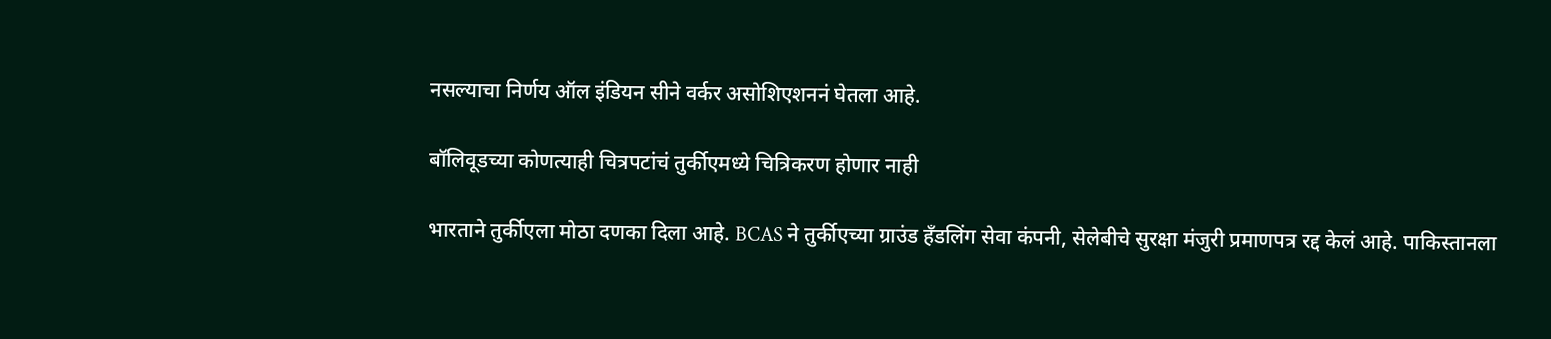नसल्याचा निर्णय ऑल इंडियन सीने वर्कर असोशिएशननं घेतला आहे.

बॉलिवूडच्या कोणत्याही चित्रपटांचं तुर्कीएमध्ये चित्रिकरण होणार नाही

भारताने तुर्कीएला मोठा दणका दिला आहे. BCAS ने तुर्कीएच्या ग्राउंड हँडलिंग सेवा कंपनी, सेलेबीचे सुरक्षा मंजुरी प्रमाणपत्र रद्द केलं आहे. पाकिस्तानला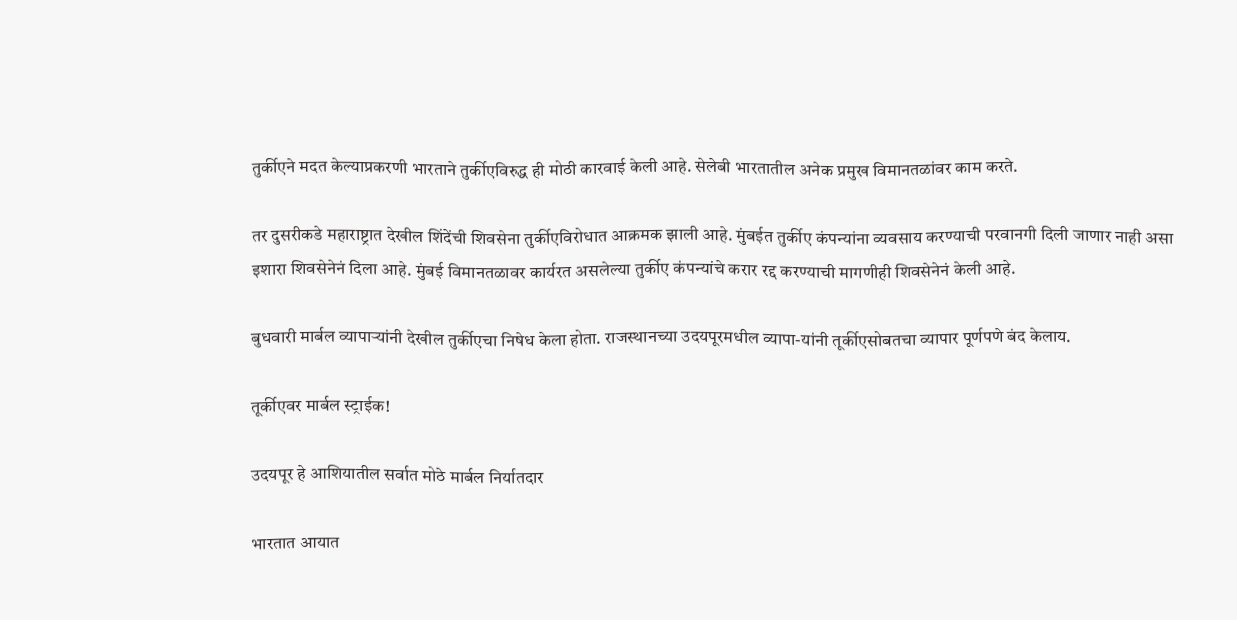तुर्कीएने मदत केल्याप्रकरणी भारताने तुर्कीएविरुद्ध ही मोठी कारवाई केली आहे. सेलेबी भारतातील अनेक प्रमुख विमानतळांवर काम करते.

तर दुसरीकडे महाराष्ट्रात देखील शिंदेंची शिवसेना तुर्कीएविरोधात आक्रमक झाली आहे. मुंबईत तुर्कीए कंपन्यांना व्यवसाय करण्याची परवानगी दिली जाणार नाही असा इशारा शिवसेनेनं दिला आहे. मुंबई विमानतळावर कार्यरत असलेल्या तुर्कीए कंपन्यांचे करार रद्द करण्याची मागणीही शिवसेनेनं केली आहे.

बुधवारी मार्बल व्यापाऱ्यांनी देखील तुर्कीएचा निषेध केला होता. राजस्थानच्या उदयपूरमधील व्यापा-यांनी तूर्कीएसोबतचा व्यापार पूर्णपणे बंद केलाय.

तूर्कीएवर मार्बल स्ट्राईक!

उदयपूर हे आशियातील सर्वात मोठे मार्बल निर्यातदार

भारतात आयात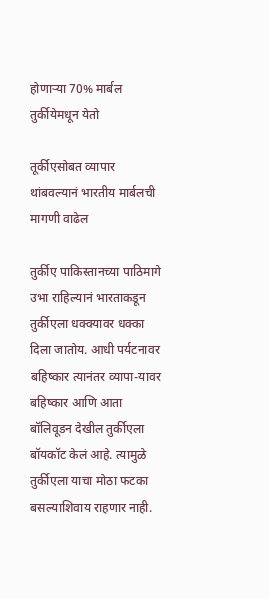होणाऱ्या 70% मार्बल तुर्कीयेमधून येतो

तूर्कीएसोबत व्यापार थांबवल्यानं भारतीय मार्बलची मागणी वाढेल

तुर्कीए पाकिस्तानच्या पाठिमागे उभा राहिल्यानं भारताकडून तुर्कीएला धक्क्यावर धक्का दिला जातोय. आधी पर्यटनावर बहिष्कार त्यानंतर व्यापा-यावर बहिष्कार आणि आता बॉलिवूडन देखील तुर्कीएला बॉयकॉट केलं आहे. त्यामुळे तुर्कीएला याचा मोठा फटका बसल्याशिवाय राहणार नाही.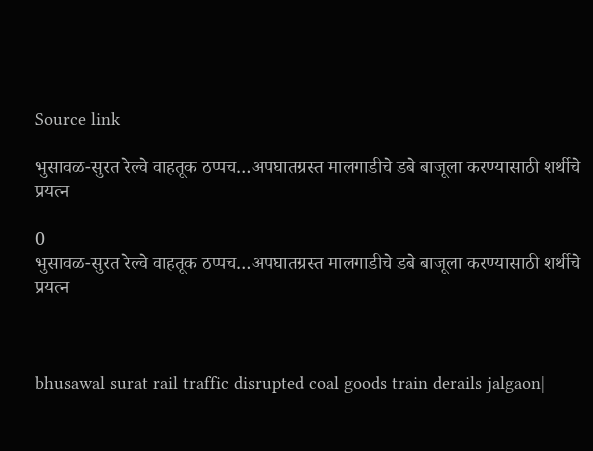Source link

भुसावळ-सुरत रेल्वे वाहतूक ठप्पच…अपघातग्रस्त मालगाडीचे डबे बाजूला करण्यासाठी शर्थीचे प्रयत्न

0
भुसावळ-सुरत रेल्वे वाहतूक ठप्पच…अपघातग्रस्त मालगाडीचे डबे बाजूला करण्यासाठी शर्थीचे प्रयत्न



bhusawal surat rail traffic disrupted coal goods train derails jalgaon|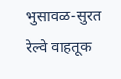भुसावळ-सुरत रेल्वे वाहतूक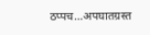ठप्पच…अपघातग्रस्त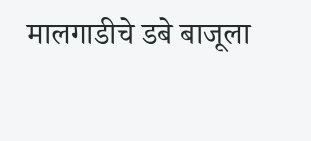मालगाडीचे डबे बाजूला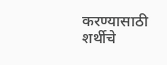करण्यासाठी शर्थीचे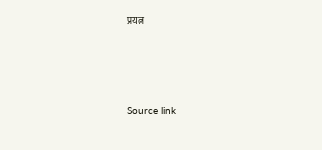प्रयत्न





Source link